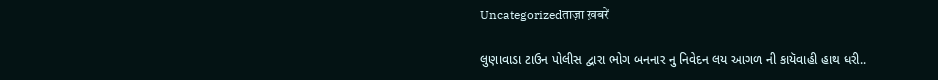Uncategorizedताज़ा ख़बरें

લુણાવાડા ટાઉન પોલીસ દ્વારા ભોગ બનનાર નુ નિવેદન લય આગળ ની કાયૅવાહી હાથ ધરી..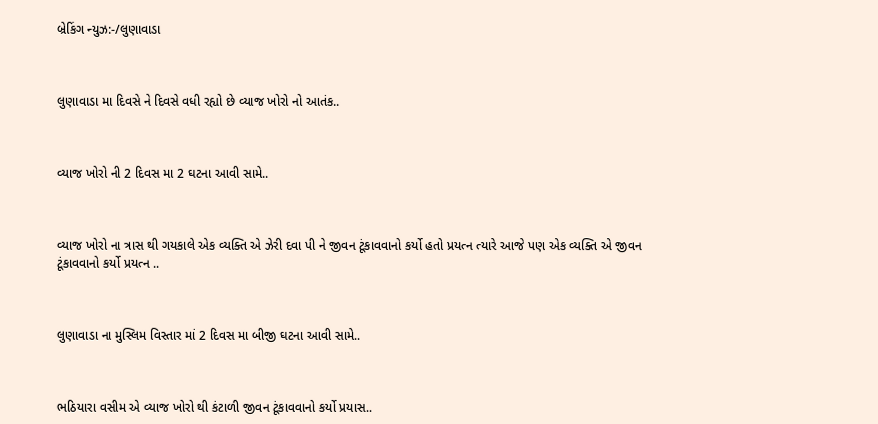બ્રેકિંગ ન્યુઝ:-/લુણાવાડા



લુણાવાડા મા દિવસે ને દિવસે વધી રહ્યો છે વ્યાજ ખોરો નો આતંક..



વ્યાજ ખોરો ની 2 દિવસ મા 2 ઘટના આવી સામે..



વ્યાજ ખોરો ના ત્રાસ થી ગયકાલે એક વ્યક્તિ એ ઝેરી દવા પી ને જીવન ટૂંકાવવાનો કર્યો હતો પ્રયત્ન ત્યારે આજે પણ એક વ્યક્તિ એ જીવન ટૂંકાવવાનો કર્યો પ્રયત્ન ..



લુણાવાડા ના મુસ્લિમ વિસ્તાર માં 2 દિવસ મા બીજી ઘટના આવી સામે..



ભઠિયારા વસીમ એ વ્યાજ ખોરો થી કંટાળી જીવન ટૂંકાવવાનો કર્યો પ્રયાસ..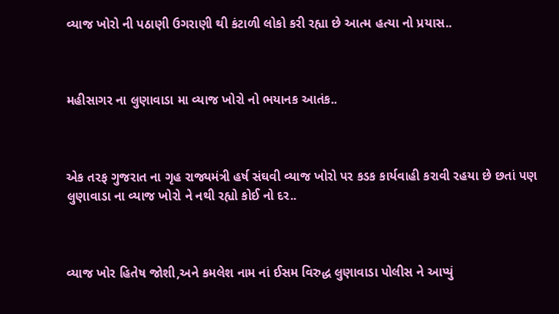વ્યાજ ખોરો ની પઠાણી ઉગરાણી થી કંટાળી લોકો કરી રહ્યા છે આત્મ હત્યા નો પ્રયાસ..



મહીસાગર ના લુણાવાડા મા વ્યાજ ખોરો નો ભયાનક આતંક..



એક તરફ ગુજરાત ના ગૃહ રાજ્યમંત્રી હર્ષ સંઘવી વ્યાજ ખોરો પર કડક કાર્યવાહી કરાવી રહયા છે છતાં પણ લુણાવાડા ના વ્યાજ ખોરો ને નથી રહ્યો કોઈ નો દર..



વ્યાજ ખોર હિતેષ જોશી,અને કમલેશ નામ નાં ઈસમ વિરુદ્ધ લુણાવાડા પોલીસ ને આપ્યું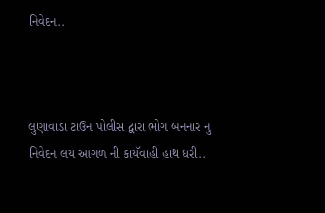નિવેદન..



લુણાવાડા ટાઉન પોલીસ દ્વારા ભોગ બનનાર નુ નિવેદન લય આગળ ની કાયૅવાહી હાથ ધરી..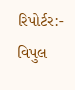રિપોર્ટર:- વિપુલ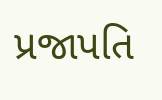પ્રજાપતિ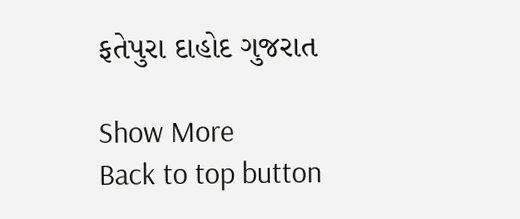ફતેપુરા દાહોદ ગુજરાત

Show More
Back to top button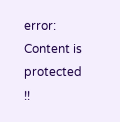error: Content is protected !!